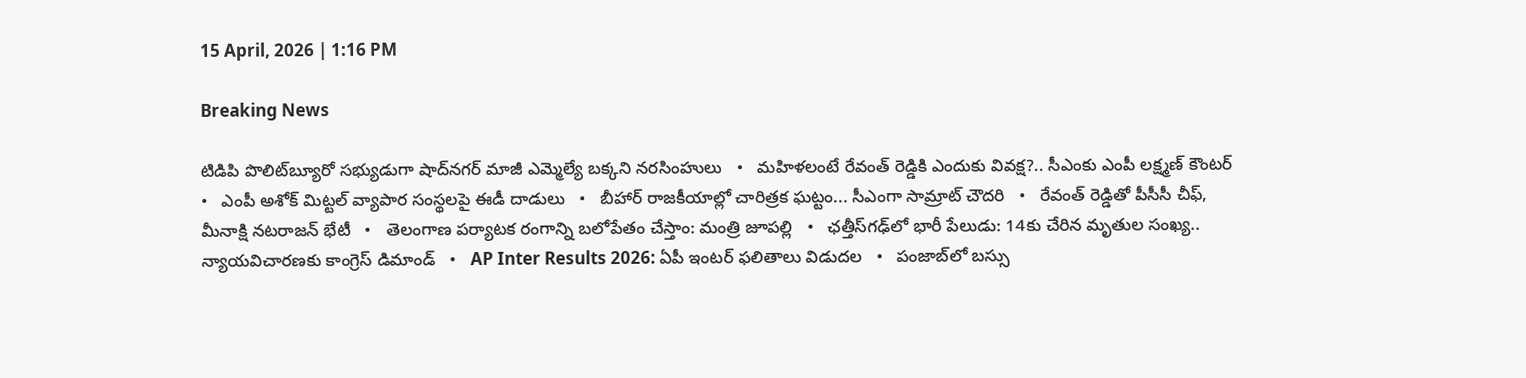15 April, 2026 | 1:16 PM

Breaking News

టిడిపి పొలిట్‌బ్యూరో సభ్యుడుగా షాద్‌నగర్ మాజీ ఎమ్మెల్యే బక్కని నరసింహులు   •   మహిళలంటే రేవంత్ రెడ్డికి ఎందుకు వివక్ష?.. సీఎంకు ఎంపీ లక్ష్మణ్ కౌంటర్   •   ఎంపీ అశోక్ మిట్టల్‌ వ్యాపార సంస్థలపై ఈడీ దాడులు   •   బీహార్ రాజకీయాల్లో చారిత్రక ఘట్టం... సీఎంగా సామ్రాట్‌ చౌదరి   •   రేవంత్‌ రెడ్డితో పీసీసీ చీఫ్, మీనాక్షి నటరాజన్ భేటీ   •   తెలంగాణ పర్యాటక రంగాన్ని బలోపేతం చేస్తాం: మంత్రి జూపల్లి   •   ఛత్తీస్‌గఢ్‌లో భారీ పేలుడు: 14కు చేరిన మృతుల సంఖ్య.. న్యాయవిచారణకు కాంగ్రెస్ డిమాండ్   •   AP Inter Results 2026: ఏపీ ఇంటర్ ఫలితాలు విడుదల   •   పంజాబ్‌లో బస్సు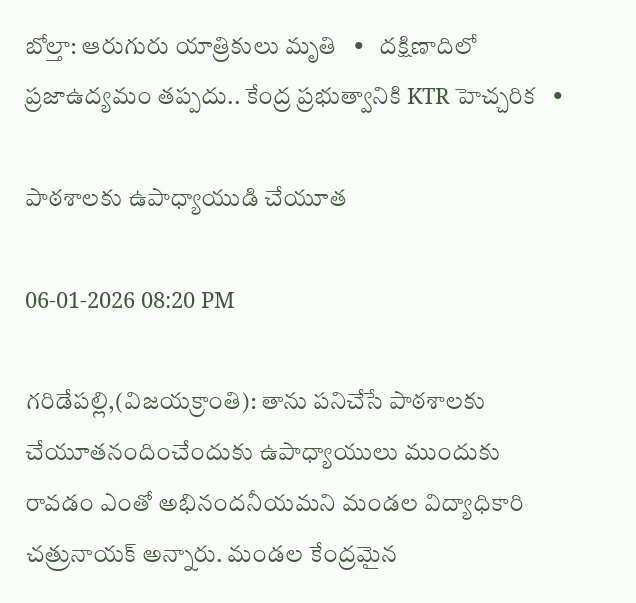బోల్తా: ఆరుగురు యాత్రికులు మృతి   •   దక్షిణాదిలో ప్రజాఉద్యమం తప్పదు.. కేంద్ర ప్రభుత్వానికి KTR హెచ్చరిక   •

పాఠశాలకు ఉపాధ్యాయుడి చేయూత

06-01-2026 08:20 PM

గరిడేపల్లి,(విజయక్రాంతి): తాను పనిచేసే పాఠశాలకు చేయూతనందించేందుకు ఉపాధ్యాయులు ముందుకు రావడం ఎంతో అభినందనీయమని మండల విద్యాధికారి చత్రునాయక్ అన్నారు. మండల కేంద్రమైన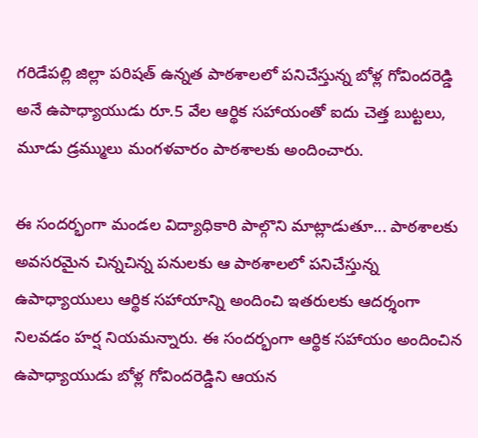గరిడేపల్లి జిల్లా పరిషత్ ఉన్నత పాఠశాలలో పనిచేస్తున్న బోళ్ల గోవిందరెడ్డి అనే ఉపాధ్యాయుడు రూ.5 వేల ఆర్థిక సహాయంతో ఐదు చెత్త బుట్టలు, మూడు డ్రమ్ములు మంగళవారం పాఠశాలకు అందించారు.

ఈ సందర్భంగా మండల విద్యాధికారి పాల్గొని మాట్లాడుతూ... పాఠశాలకు అవసరమైన చిన్నచిన్న పనులకు ఆ పాఠశాలలో పనిచేస్తున్న ఉపాధ్యాయులు ఆర్థిక సహాయాన్ని అందించి ఇతరులకు ఆదర్శంగా నిలవడం హర్ష నియమన్నారు. ఈ సందర్భంగా ఆర్థిక సహాయం అందించిన ఉపాధ్యాయుడు బోళ్ల గోవిందరెడ్డిని ఆయన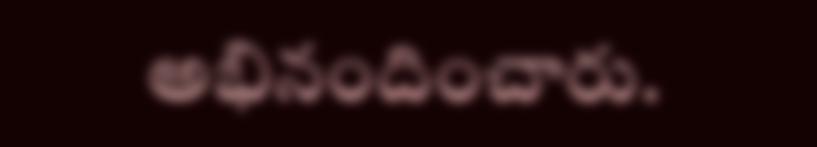అభినందించారు.